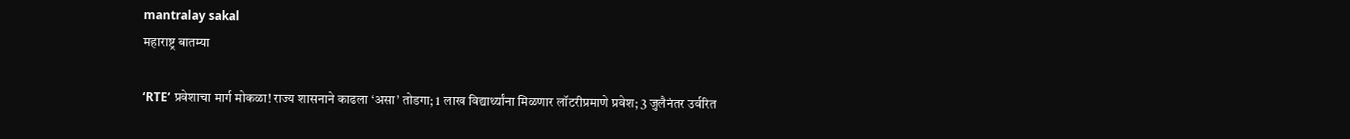mantralay sakal
महाराष्ट्र बातम्या

‘RTE’ प्रवेशाचा मार्ग मोकळा! राज्य शासनाने काढला ‘असा’ तोडगा; 1 लाख विद्यार्थ्यांना मिळणार लॉटरीप्रमाणे प्रवेश; 3 जुलैनंतर उर्वरित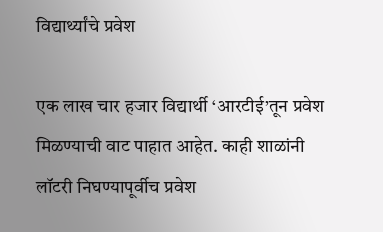विद्यार्थ्यांचे प्रवेश

एक लाख चार हजार विद्यार्थी ‘आरटीई’तून प्रवेश मिळण्याची वाट पाहात आहेत. काही शाळांनी लॉटरी निघण्यापूर्वीच प्रवेश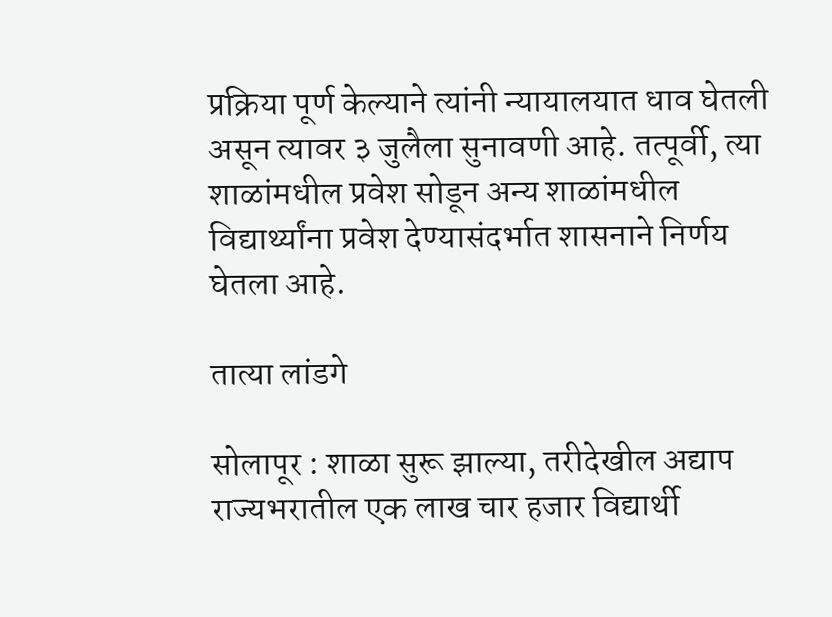प्रक्रिया पूर्ण केल्याने त्यांनी न्यायालयात धाव घेतली असून त्यावर ३ जुलैला सुनावणी आहे. तत्पूर्वी, त्या शाळांमधील प्रवेश सोडून अन्य शाळांमधील विद्यार्थ्यांना प्रवेश देण्यासंदर्भात शासनाने निर्णय घेतला आहे.

तात्या लांडगे

सोलापूर : शाळा सुरू झाल्या, तरीदेखील अद्याप राज्यभरातील एक लाख चार हजार विद्यार्थी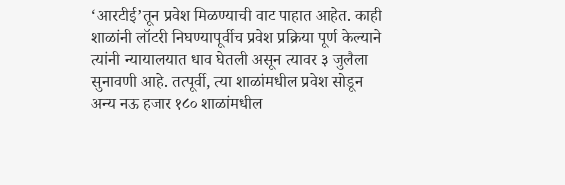‘आरटीई’तून प्रवेश मिळण्याची वाट पाहात आहेत. काही शाळांनी लॉटरी निघण्यापूर्वीच प्रवेश प्रक्रिया पूर्ण केल्याने त्यांनी न्यायालयात धाव घेतली असून त्यावर ३ जुलैला सुनावणी आहे. तत्पूर्वी, त्या शाळांमधील प्रवेश सोडून अन्य नऊ हजार १८० शाळांमधील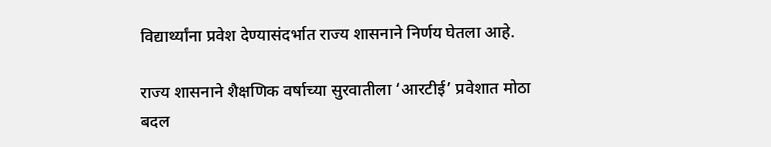विद्यार्थ्यांना प्रवेश देण्यासंदर्भात राज्य शासनाने निर्णय घेतला आहे.

राज्य शासनाने शैक्षणिक वर्षाच्या सुरवातीला ‘आरटीई’ प्रवेशात मोठा बदल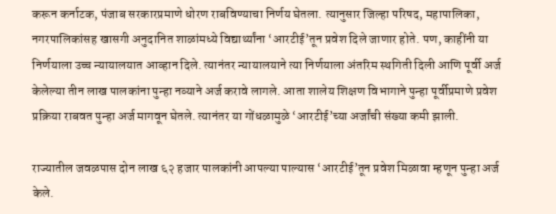करून कर्नाटक, पंजाब सरकारप्रमाणे धोरण राबविण्याचा निर्णय घेतला. त्यानुसार जिल्हा परिषद, महापालिका, नगरपालिकांसह खासगी अनुदानित शाळांमध्ये विद्यार्थ्यांना ‘आरटीई’तून प्रवेश दिले जाणार होते. पण, काहींनी या निर्णयाला उच्च न्यायालयात आव्हान दिले. त्यानंतर न्यायालयाने त्या निर्णयाला अंतरिम स्थगिती दिली आणि पूर्वी अर्ज केलेल्या तीन लाख पालकांना पुन्हा नव्याने अर्ज करावे लागले. आता शालेय शिक्षण विभागाने पुन्हा पूर्वीप्रमाणे प्रवेश प्रक्रिया राबवत पुन्हा अर्ज मागवून घेतले. त्यानंतर या गोंधळामुळे ‘आरटीई’च्या अर्जांची संख्या कमी झाली.

राज्यातील जवळपास दोन लाख ६२ हजार पालकांनी आपल्या पाल्यास ‘आरटीई’तून प्रवेश मिळावा म्हणून पुन्हा अर्ज केले.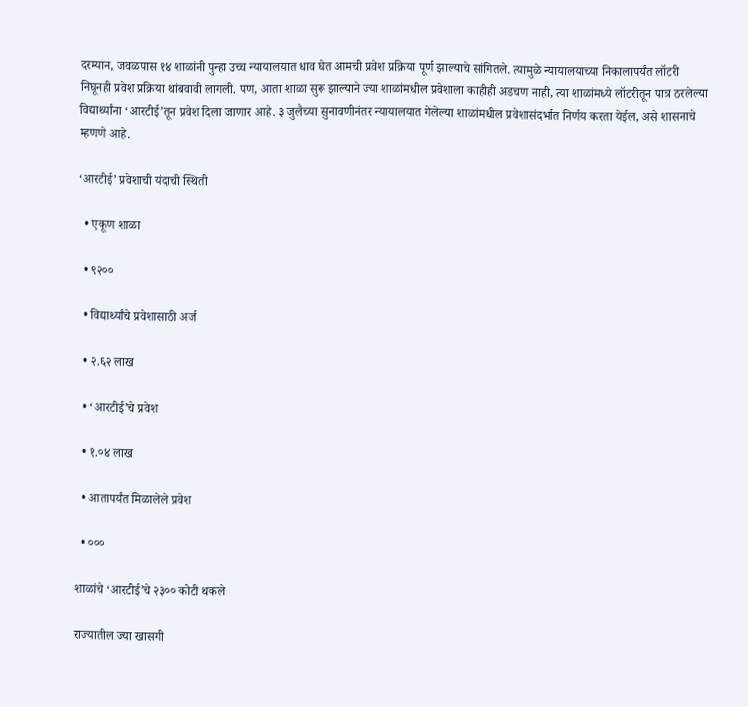दरम्यान, जवळपास १४ शाळांनी पुन्हा उच्च न्यायालयात धाव घेत आमची प्रवेश प्रक्रिया पूर्ण झाल्याचे सांगितले. त्यामुळे न्यायालयाच्या निकालापर्यंत लॉटरी निघूनही प्रवेश प्रक्रिया थांबवावी लागली. पण, आता शाळा सुरू झाल्याने ज्या शाळांमधील प्रवेशाला काहीही अडचण नाही, त्या शाळांमध्ये लॉटरीतून पात्र ठरलेल्या विद्यार्थ्यांना ‘आरटीई’तून प्रवेश दिला जाणार आहे. ३ जुलैच्या सुनावणीनंतर न्यायालयात गेलेल्या शाळांमधील प्रवेशासंदर्भात निर्णय करता येईल, असे शासनाचे म्हणणे आहे.

‘आरटीई’ प्रवेशाची यंदाची स्थिती

  • एकूण शाळा

  • ९२००

  • विद्यार्थ्यांचे प्रवेशासाठी अर्ज

  • २.६२ लाख

  • ‘आरटीई’चे प्रवेश

  • १.०४ लाख

  • आतापर्यंत मिळालेले प्रवेश

  • ०००

शाळांचे ‘आरटीई’चे २३०० कोटी थकले

राज्यातील ज्या खासगी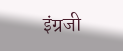इंग्रजी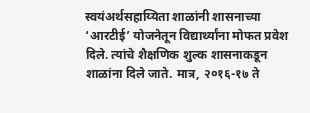स्वयंअर्थसहाय्यिता शाळांनी शासनाच्या ‘आरटीई’ योजनेतून विद्यार्थ्यांना मोफत प्रवेश दिले. त्यांचे शैक्षणिक शुल्क शासनाकडून शाळांना दिले जाते. मात्र, २०१६-१७ ते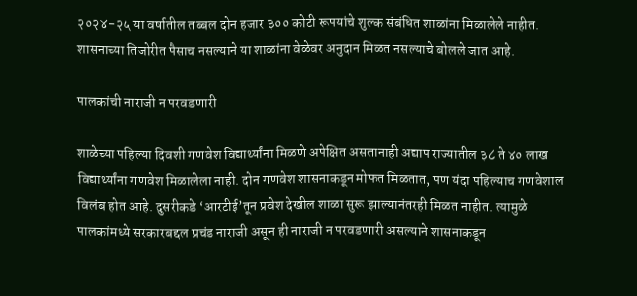२०२४-२५ या वर्षातील तब्बल दोन हजार ३०० कोटी रूपयांचे शुल्क संबंधित शाळांना मिळालेले नाहीत. शासनाच्या तिजोरीत पैसाच नसल्याने या शाळांना वेळेवर अनुदान मिळत नसल्याचे बोलले जात आहे.

पालकांची नाराजी न परवडणारी

शाळेच्या पहिल्या दिवशी गणवेश विद्यार्थ्यांना मिळणे अपेक्षित असतानाही अद्याप राज्यातील ३८ ते ४० लाख विद्यार्थ्यांना गणवेश मिळालेला नाही. दोन गणवेश शासनाकडून मोफत मिळतात, पण यंदा पहिल्याच गणवेशाल विलंब होत आहे. दुसरीकडे ‘आरटीई’तून प्रवेश देखील शाळा सुरू झाल्यानंतरही मिळत नाहीत. त्यामुळे पालकांमध्ये सरकारबद्दल प्रचंड नाराजी असून ही नाराजी न परवडणारी असल्याने शासनाकडून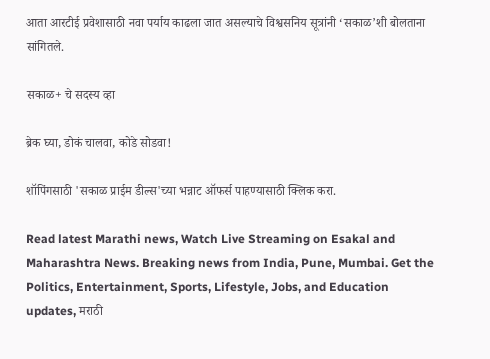आता आरटीई प्रवेशासाठी नवा पर्याय काढला जात असल्याचे विश्वसनिय सूत्रांनी ‘सकाळ’शी बोलताना सांगितले.

सकाळ+ चे सदस्य व्हा

ब्रेक घ्या, डोकं चालवा, कोडे सोडवा!

शॉपिंगसाठी 'सकाळ प्राईम डील्स'च्या भन्नाट ऑफर्स पाहण्यासाठी क्लिक करा.

Read latest Marathi news, Watch Live Streaming on Esakal and Maharashtra News. Breaking news from India, Pune, Mumbai. Get the Politics, Entertainment, Sports, Lifestyle, Jobs, and Education updates, मराठी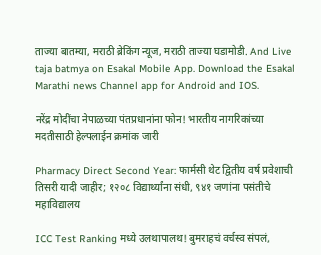ताज्या बातम्या, मराठी ब्रेकिंग न्यूज, मराठी ताज्या घडामोडी. And Live taja batmya on Esakal Mobile App. Download the Esakal Marathi news Channel app for Android and IOS.

नरेंद्र मोदींचा नेपाळच्या पंतप्रधानांना फोन! भारतीय नागरिकांच्या मदतीसाठी हेल्पलाईन क्रमांक जारी

Pharmacy Direct Second Year: फार्मसी थेट द्वितीय वर्ष प्रवेशाची तिसरी यादी जाहीर; १२०८ विद्यार्थ्यांना संधी, ९४१ जणांना पसंतीचे महाविद्यालय

ICC Test Ranking मध्ये उलथापालथ! बुमराहचं वर्चस्व संपलं,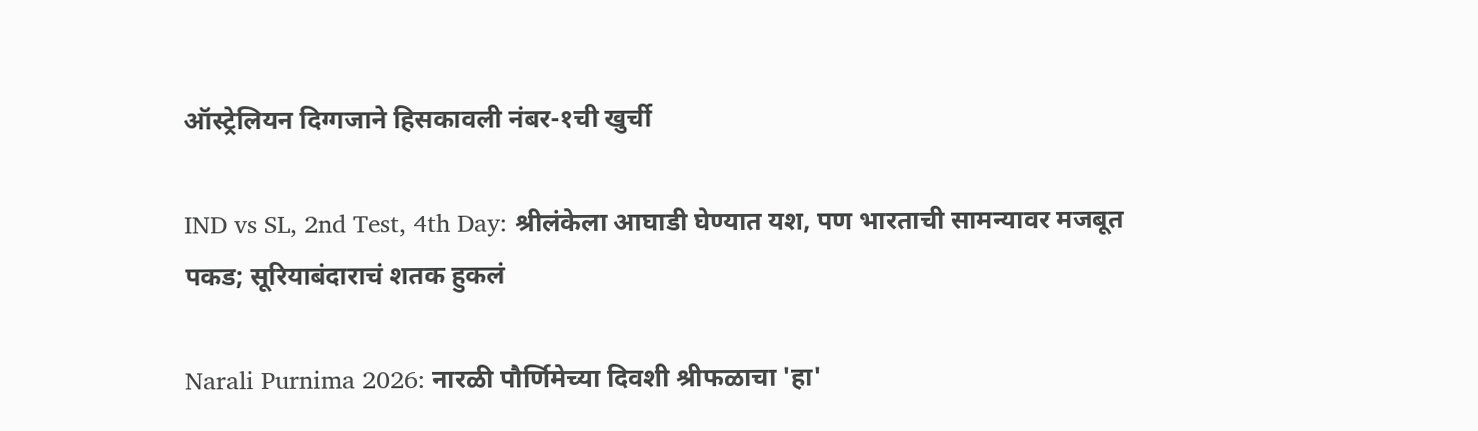ऑस्ट्रेलियन दिग्गजाने हिसकावली नंबर-१ची खुर्ची

IND vs SL, 2nd Test, 4th Day: श्रीलंकेला आघाडी घेण्यात यश, पण भारताची सामन्यावर मजबूत पकड; सूरियाबंदाराचं शतक हुकलं

Narali Purnima 2026: नारळी पौर्णिमेच्या दिवशी श्रीफळाचा 'हा'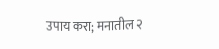उपाय करा; मनातील २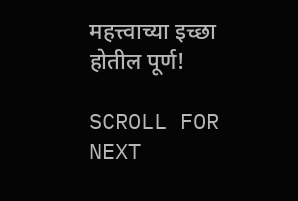महत्त्वाच्या इच्छा होतील पूर्ण!

SCROLL FOR NEXT